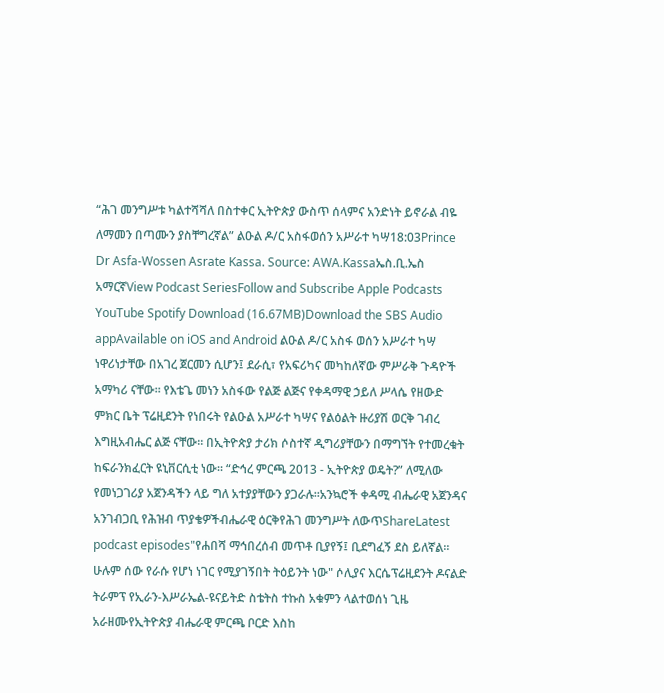“ሕገ መንግሥቱ ካልተሻሻለ በስተቀር ኢትዮጵያ ውስጥ ሰላምና አንድነት ይኖራል ብዬ ለማመን በጣሙን ያስቸግረኛል” ልዑል ዶ/ር አስፋወሰን አሥራተ ካሣ18:03Prince Dr Asfa-Wossen Asrate Kassa. Source: AWA.Kassaኤስ.ቢ.ኤስ አማርኛView Podcast SeriesFollow and Subscribe Apple Podcasts YouTube Spotify Download (16.67MB)Download the SBS Audio appAvailable on iOS and Android ልዑል ዶ/ር አስፋ ወሰን አሥራተ ካሣ ነዋሪነታቸው በአገረ ጀርመን ሲሆን፤ ደራሲ፣ የአፍሪካና መካከለኛው ምሥራቅ ጉዳዮች አማካሪ ናቸው። የእቴጌ መነን አስፋው የልጅ ልጅና የቀዳማዊ ኃይለ ሥላሴ የዘውድ ምክር ቤት ፕሬዚደንት የነበሩት የልዑል አሥራተ ካሣና የልዕልት ዙሪያሽ ወርቅ ገብረ እግዚአብሔር ልጅ ናቸው። በኢትዮጵያ ታሪክ ሶስተኛ ዲግሪያቸውን በማግኘት የተመረቁት ከፍራንክፈርት ዩኒቨርሲቲ ነው። “ድኅረ ምርጫ 2013 - ኢትዮጵያ ወዴት?” ለሚለው የመነጋገሪያ አጀንዳችን ላይ ግለ አተያያቸውን ያጋራሉ።አንኳሮች ቀዳሚ ብሔራዊ አጀንዳና አንገብጋቢ የሕዝብ ጥያቄዎችብሔራዊ ዕርቅየሕገ መንግሥት ለውጥShareLatest podcast episodes"የሐበሻ ማኅበረሰብ መጥቶ ቢያየኝ፤ ቢደግፈኝ ደስ ይለኛል። ሁሉም ሰው የራሱ የሆነ ነገር የሚያገኝበት ትዕይንት ነው" ሶሊያና እርሴፕሬዚደንት ዶናልድ ትራምፕ የኢራን-እሥራኤል-ዩናይትድ ስቴትስ ተኩስ አቁምን ላልተወሰነ ጊዜ አራዘሙየኢትዮጵያ ብሔራዊ ምርጫ ቦርድ እስከ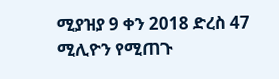ሚያዝያ 9 ቀን 2018 ድረስ 47 ሚሊዮን የሚጠጉ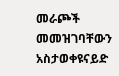መራጮች መመዝገባቸውን አስታወቀዩናይድ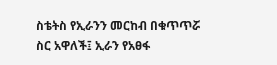ስቴትስ የኢራንን መርከብ በቁጥጥሯ ስር አዋለች፤ ኢራን የአፀፋ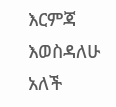እርምጃ እወስዳለሁ አለች